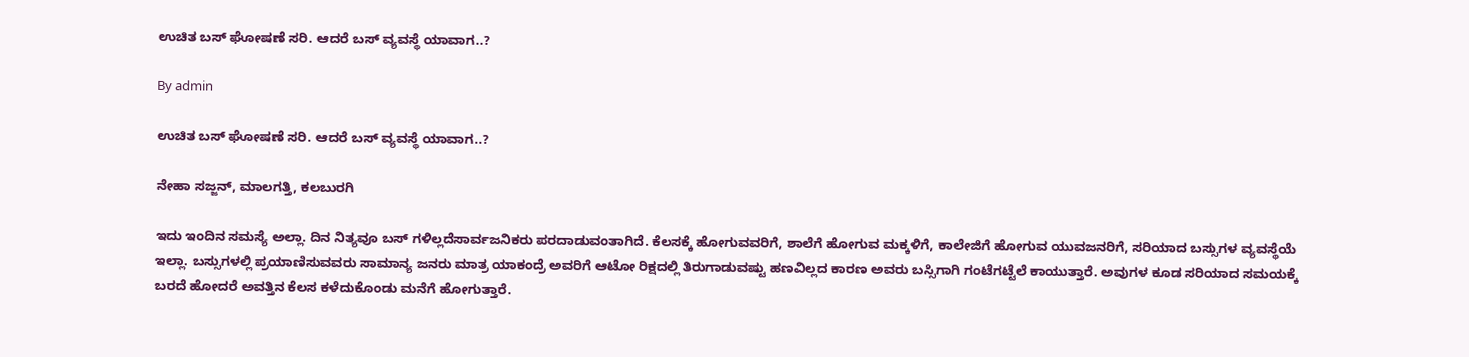ಉಚಿತ ಬಸ್ ಘೋಷಣೆ ಸರಿ. ಆದರೆ ಬಸ್ ವ್ಯವಸ್ಥೆ ಯಾವಾಗ..?

By admin

ಉಚಿತ ಬಸ್ ಘೋಷಣೆ ಸರಿ. ಆದರೆ ಬಸ್ ವ್ಯವಸ್ಥೆ ಯಾವಾಗ..?

ನೇಹಾ ಸಜ್ಜನ್, ಮಾಲಗತ್ತಿ, ಕಲಬುರಗಿ

ಇದು ಇಂದಿನ ಸಮಸ್ಯೆ ಅಲ್ಲಾ. ದಿನ ನಿತ್ಯವೂ ಬಸ್ ಗಳಿಲ್ಲದೆಸಾರ್ವಜನಿಕರು ಪರದಾಡುವಂತಾಗಿದೆ. ಕೆಲಸಕ್ಕೆ ಹೋಗುವವರಿಗೆ, ಶಾಲೆಗೆ ಹೋಗುವ ಮಕ್ಕಳಿಗೆ, ಕಾಲೇಜಿಗೆ ಹೋಗುವ ಯುವಜನರಿಗೆ, ಸರಿಯಾದ ಬಸ್ಸುಗಳ ವ್ಯವಸ್ಥೆಯೆ ಇಲ್ಲಾ. ಬಸ್ಸುಗಳಲ್ಲಿ ಪ್ರಯಾಣಿಸುವವರು ಸಾಮಾನ್ಯ ಜನರು ಮಾತ್ರ ಯಾಕಂದ್ರೆ ಅವರಿಗೆ ಆಟೋ ರಿಕ್ಷದಲ್ಲಿ ತಿರುಗಾಡುವಷ್ಟು ಹಣವಿಲ್ಲದ ಕಾರಣ ಅವರು ಬಸ್ಸಿಗಾಗಿ ಗಂಟೆಗಟ್ಟೆಲೆ ಕಾಯುತ್ತಾರೆ. ಅವುಗಳ ಕೂಡ ಸರಿಯಾದ ಸಮಯಕ್ಕೆ ಬರದೆ ಹೋದರೆ ಅವತ್ತಿನ ಕೆಲಸ ಕಳೆದುಕೊಂಡು ಮನೆಗೆ ಹೋಗುತ್ತಾರೆ.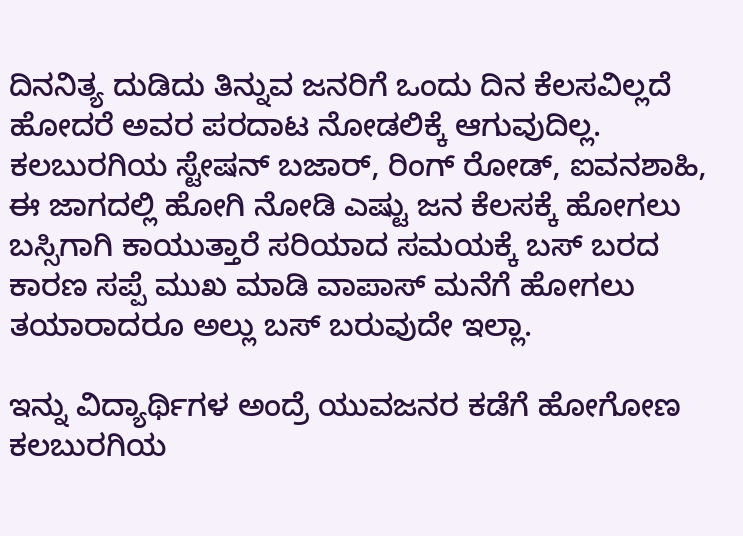ದಿನನಿತ್ಯ ದುಡಿದು ತಿನ್ನುವ ಜನರಿಗೆ ಒಂದು ದಿನ ಕೆಲಸವಿಲ್ಲದೆ ಹೋದರೆ ಅವರ ಪರದಾಟ ನೋಡಲಿಕ್ಕೆ ಆಗುವುದಿಲ್ಲ. ಕಲಬುರಗಿಯ ಸ್ಟೇಷನ್ ಬಜಾರ್, ರಿಂಗ್ ರೋಡ್, ಐವನಶಾಹಿ, ಈ ಜಾಗದಲ್ಲಿ ಹೋಗಿ ನೋಡಿ ಎಷ್ಟು ಜನ ಕೆಲಸಕ್ಕೆ ಹೋಗಲು ಬಸ್ಸಿಗಾಗಿ ಕಾಯುತ್ತಾರೆ ಸರಿಯಾದ ಸಮಯಕ್ಕೆ ಬಸ್ ಬರದ ಕಾರಣ ಸಪ್ಪೆ ಮುಖ ಮಾಡಿ ವಾಪಾಸ್ ಮನೆಗೆ ಹೋಗಲು ತಯಾರಾದರೂ ಅಲ್ಲು ಬಸ್ ಬರುವುದೇ ಇಲ್ಲಾ.

ಇನ್ನು ವಿದ್ಯಾರ್ಥಿಗಳ ಅಂದ್ರೆ ಯುವಜನರ ಕಡೆಗೆ ಹೋಗೋಣ ಕಲಬುರಗಿಯ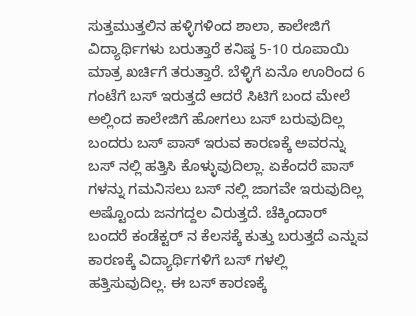ಸುತ್ತಮುತ್ತಲಿನ ಹಳ್ಳಿಗಳಿಂದ ಶಾಲಾ, ಕಾಲೇಜಿಗೆ ವಿದ್ಯಾರ್ಥಿಗಳು ಬರುತ್ತಾರೆ ಕನಿಷ್ಠ 5-10 ರೂಪಾಯಿ ಮಾತ್ರ ಖರ್ಚಿಗೆ ತರುತ್ತಾರೆ. ಬೆಳ್ಳಿಗೆ ಏನೊ ಊರಿಂದ 6 ಗಂಟೆಗೆ ಬಸ್ ಇರುತ್ತದೆ ಆದರೆ ಸಿಟಿಗೆ ಬಂದ ಮೇಲೆ ಅಲ್ಲಿಂದ ಕಾಲೇಜಿಗೆ ಹೋಗಲು ಬಸ್ ಬರುವುದಿಲ್ಲ ಬಂದರು ಬಸ್ ಪಾಸ್ ಇರುವ ಕಾರಣಕ್ಕೆ ಅವರನ್ನು ಬಸ್ ನಲ್ಲಿ ಹತ್ತಿಸಿ ಕೊಳ್ಳುವುದಿಲ್ಲಾ. ಏಕೆಂದರೆ ಪಾಸ್ ಗಳನ್ನು ಗಮನಿಸಲು ಬಸ್ ನಲ್ಲಿ ಜಾಗವೇ ಇರುವುದಿಲ್ಲ ಅಷ್ಟೊಂದು ಜನಗದ್ದಲ ವಿರುತ್ತದೆ. ಚೆಕ್ಕಿಂದಾರ್ ಬಂದರೆ ಕಂಡೆಕ್ಟರ್ ನ ಕೆಲಸಕ್ಕೆ ಕುತ್ತು ಬರುತ್ತದೆ ಎನ್ನುವ ಕಾರಣಕ್ಕೆ ವಿದ್ಯಾರ್ಥಿಗಳಿಗೆ ಬಸ್ ಗಳಲ್ಲಿ ಹತ್ತಿಸುವುದಿಲ್ಲ. ಈ ಬಸ್ ಕಾರಣಕ್ಕೆ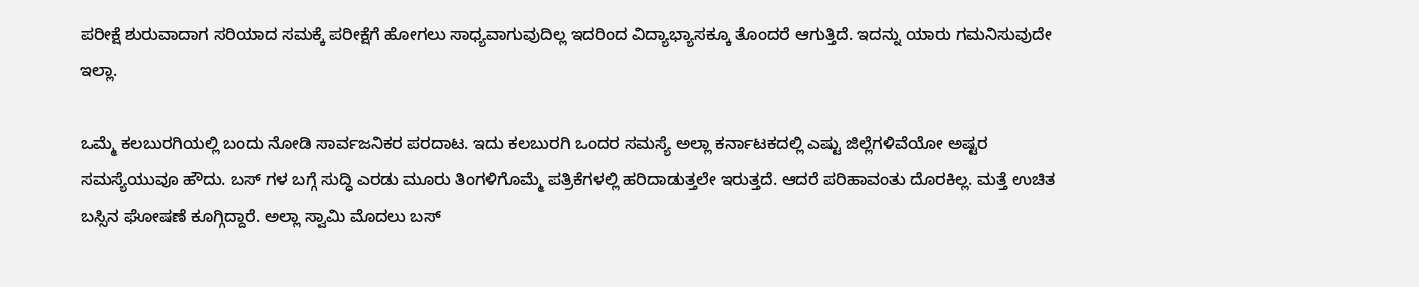ಪರೀಕ್ಷೆ ಶುರುವಾದಾಗ ಸರಿಯಾದ ಸಮಕ್ಕೆ ಪರೀಕ್ಷೆಗೆ ಹೋಗಲು ಸಾಧ್ಯವಾಗುವುದಿಲ್ಲ ಇದರಿಂದ ವಿದ್ಯಾಭ್ಯಾಸಕ್ಕೂ ತೊಂದರೆ ಆಗುತ್ತಿದೆ. ಇದನ್ನು ಯಾರು ಗಮನಿಸುವುದೇ ಇಲ್ಲಾ.

ಒಮ್ಮೆ ಕಲಬುರಗಿಯಲ್ಲಿ ಬಂದು ನೋಡಿ ಸಾರ್ವಜನಿಕರ ಪರದಾಟ. ಇದು ಕಲಬುರಗಿ ಒಂದರ ಸಮಸ್ಯೆ ಅಲ್ಲಾ ಕರ್ನಾಟಕದಲ್ಲಿ ಎಷ್ಟು ಜಿಲ್ಲೆಗಳಿವೆಯೋ ಅಷ್ಟರ ಸಮಸ್ಯೆಯುವೂ ಹೌದು. ಬಸ್ ಗಳ ಬಗ್ಗೆ ಸುದ್ಧಿ ಎರಡು ಮೂರು ತಿಂಗಳಿಗೊಮ್ಮೆ ಪತ್ರಿಕೆಗಳಲ್ಲಿ ಹರಿದಾಡುತ್ತಲೇ ಇರುತ್ತದೆ. ಆದರೆ ಪರಿಹಾವಂತು ದೊರಕಿಲ್ಲ. ಮತ್ತೆ ಉಚಿತ ಬಸ್ಸಿನ ಘೋಷಣೆ ಕೂಗ್ಗಿದ್ದಾರೆ. ಅಲ್ಲಾ ಸ್ವಾಮಿ ಮೊದಲು ಬಸ್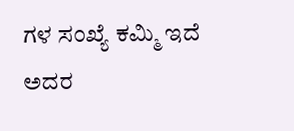ಗಳ ಸಂಖ್ಯೆ ಕಮ್ಮಿ ಇದೆ ಅದರ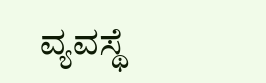ವ್ಯವಸ್ಥೆ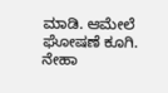ಮಾಡಿ. ಆಮೇಲೆ ಘೋಷಣೆ ಕೂಗಿ.
ನೇಹಾ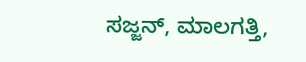ಸಜ್ಜನ್, ಮಾಲಗತ್ತಿ,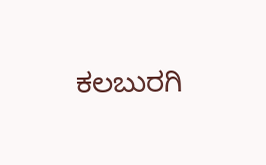ಕಲಬುರಗಿ